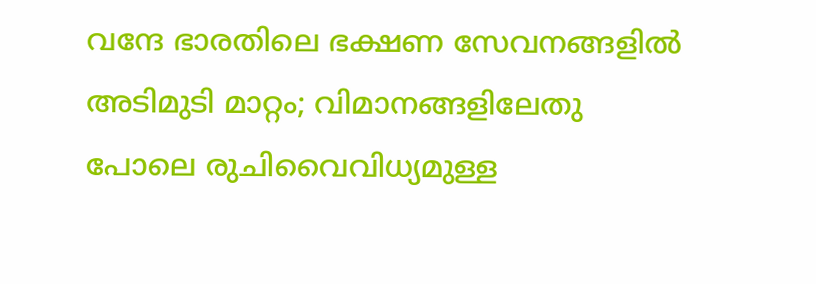വന്ദേ ഭാരതിലെ ഭക്ഷണ സേവനങ്ങളിൽ അടിമുടി മാറ്റം; വിമാനങ്ങളിലേതു പോലെ രുചിവൈവിധ്യമുള്ള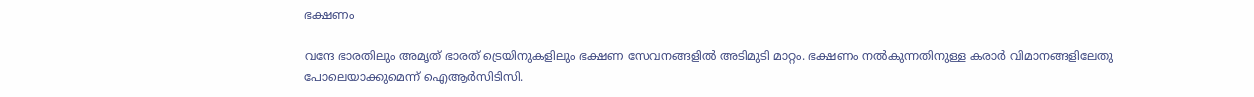ഭക്ഷണം

വന്ദേ ഭാരതിലും അമൃത് ഭാരത് ട്രെയിനുകളിലും ഭക്ഷണ സേവനങ്ങളിൽ അടിമുടി മാറ്റം. ഭക്ഷണം നൽകുന്നതിനുള്ള കരാർ വിമാനങ്ങളിലേതു പോലെയാക്കുമെന്ന് ഐആർസിടിസി.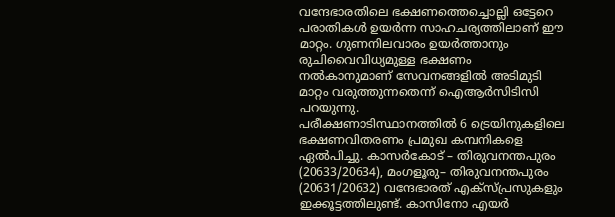വന്ദേഭാരതിലെ ഭക്ഷണത്തെച്ചൊല്ലി ഒട്ടേറെ പരാതികൾ ഉയർന്ന സാഹചര്യത്തിലാണ് ഈ മാറ്റം. ഗുണനിലവാരം ഉയർത്താനും രുചിവൈവിധ്യമുള്ള ഭക്ഷണം നൽകാനുമാണ് സേവനങ്ങളിൽ അടിമുടി മാറ്റം വരുത്തുന്നതെന്ന് ഐആർസിടിസി പറയുന്നു.
പരീക്ഷണാടിസ്ഥാനത്തിൽ 6 ട്രെയിനുകളിലെ ഭക്ഷണവിതരണം പ്രമുഖ കമ്പനികളെ ഏൽപിച്ചു. കാസർകോട് – തിരുവനന്തപുരം (20633/20634), മംഗളൂരു– തിരുവനന്തപുരം (20631/20632) വന്ദേഭാരത് എക്സ്പ്രസുകളും ഇക്കൂട്ടത്തിലുണ്ട്. കാസിനോ എയർ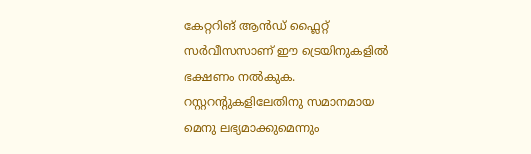കേറ്ററിങ് ആൻഡ് ഫ്ലൈറ്റ് സർവീസസാണ് ഈ ട്രെയിനുകളിൽ ഭക്ഷണം നൽകുക. റസ്റ്ററന്റുകളിലേതിനു സമാനമായ മെനു ലഭ്യമാക്കുമെന്നും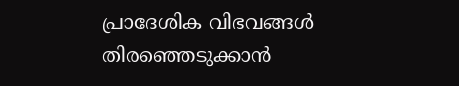പ്രാദേശിക വിഭവങ്ങൾ തിരഞ്ഞെടുക്കാൻ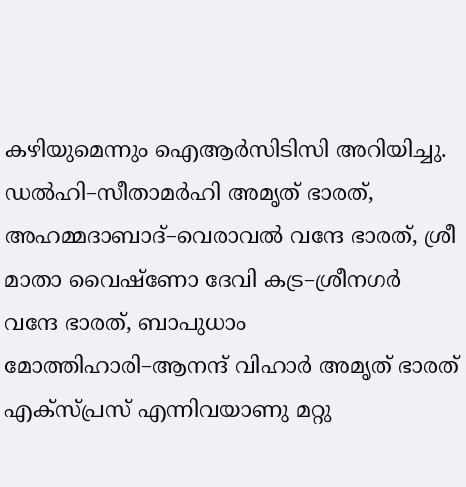കഴിയുമെന്നും ഐആർസിടിസി അറിയിച്ചു.
ഡൽഹി–സീതാമർഹി അമൃത് ഭാരത്, അഹമ്മദാബാദ്–വെരാവൽ വന്ദേ ഭാരത്, ശ്രീ മാതാ വൈഷ്ണോ ദേവി കട്ര–ശ്രീനഗർ വന്ദേ ഭാരത്, ബാപുധാം മോത്തിഹാരി–ആനന്ദ് വിഹാർ അമൃത് ഭാരത് എക്സ്പ്രസ് എന്നിവയാണു മറ്റു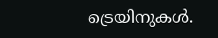ട്രെയിനുകൾ.